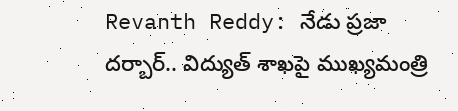Revanth Reddy: నేడు ప్రజా దర్బార్‌.. విద్యుత్ శాఖపై ముఖ్యమంత్రి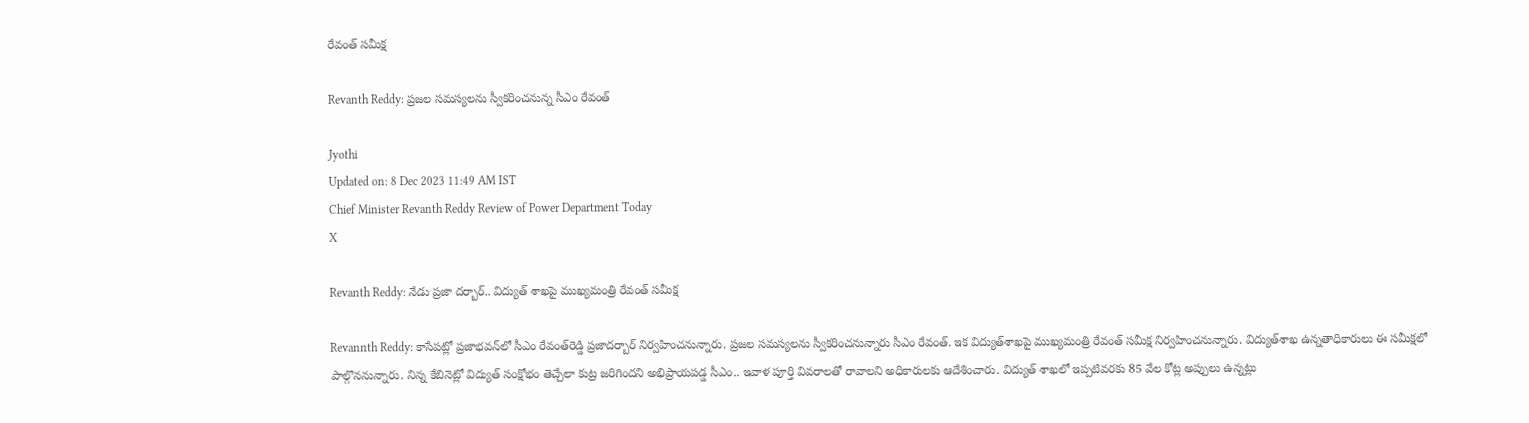రేవంత్ సమీక్ష

Revanth Reddy: ప్రజల సమస్యలను స్వీకరించనున్న సీఎం రేవంత్‌

Jyothi
Updated on: 8 Dec 2023 11:49 AM IST
Chief Minister Revanth Reddy Review of Power Department Today
X

Revanth Reddy: నేడు ప్రజా దర్బార్‌.. విద్యుత్ శాఖపై ముఖ్యమంత్రి రేవంత్ సమీక్ష

Revannth Reddy: కాసేపట్లో ప్రజాభవన్‌లో సీఎం రేవంత్‌రెడ్డి ప్రజాదర్బార్‌ నిర్వహించనున్నారు. ప్రజల సమస్యలను స్వీకరించనున్నారు సీఎం రేవంత్‌. ఇక విద్యుత్‌శాఖపై ముఖ్యమంత్రి రేవంత్‌ సమీక్ష నిర్వహించనున్నారు. విద్యుత్‌శాఖ ఉన్నతాధికారులు ఈ సమీక్షలో పాల్గొననున్నారు. నిన్న కేబినెట్లో విద్యుత్ సంక్షోభం తెచ్చేలా కుట్ర జరిగిందని అభిప్రాయపడ్డ సీఎం.. ఇవాళ పూర్తి వివరాలతో రావాలని అధికారులకు ఆదేశించారు. విద్యుత్ శాఖలో ఇప్పటివరకు 85 వేల కోట్ల అప్పులు ఉన్నట్లు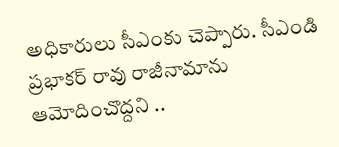అధికారులు సీఎంకు చెప్పారు. సీఎండి ప్రభాకర్ రావు రాజీనామాను ఆమోదించొద్దని ..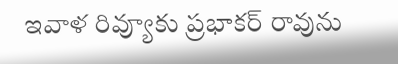ఇవాళ రివ్యూకు ప్రభాకర్ రావును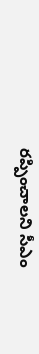రప్పించాలని సీఎం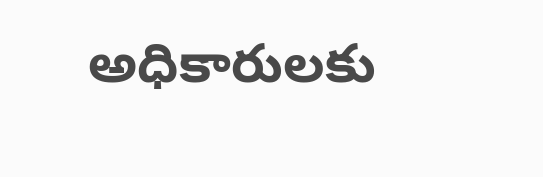అధికారులకు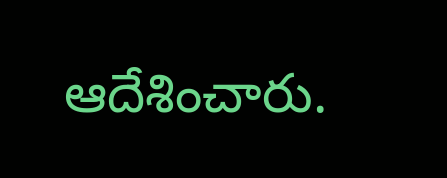ఆదేశించారు.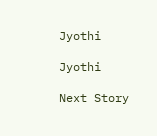Jyothi

Jyothi

Next Story